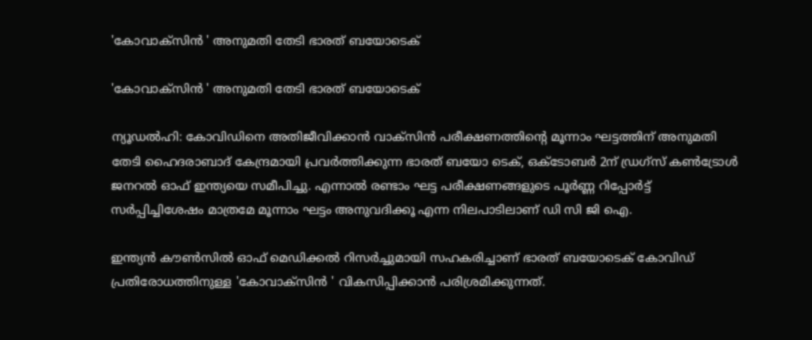'കോവാക്സിൻ ' അനുമതി തേടി ഭാരത് ബയോടെക്

'കോവാക്സിൻ ' അനുമതി തേടി ഭാരത് ബയോടെക്

ന്യൂഡൽഹി: കോവിഡിനെ അതിജീവിക്കാൻ വാക്സിൻ പരീക്ഷണത്തിന്റെ മൂന്നാം ഘട്ടത്തിന് അനുമതി തേടി ഹൈദരാബാദ് കേന്ദ്രമായി പ്രവർത്തിക്കുന്ന ഭാരത് ബയോ ടെക്, ഒക്ടോബർ 2ന് ഡ്രഗ്സ് കൺട്രോൾ ജനറൽ ഓഫ് ഇന്ത്യയെ സമീപിച്ചു. എന്നാൽ രണ്ടാം ഘട്ട പരീക്ഷണങ്ങളുടെ പൂർണ്ണ റിപ്പോർട്ട് സർപ്പിച്ചിശേഷം മാത്രമേ മൂന്നാം ഘട്ടം അനുവദിക്കൂ എന്ന നിലപാടിലാണ് ഡി സി ജി ഐ.

ഇന്ത്യൻ കൗൺസിൽ ഓഫ് മെഡിക്കൽ റിസർച്ചുമായി സഹകരിച്ചാണ് ഭാരത് ബയോടെക് കോവിഡ് പ്രതിരോധത്തിനുള്ള 'കോവാക്സിൻ ' വികസിപ്പിക്കാൻ പരിശ്രമിക്കുന്നത്.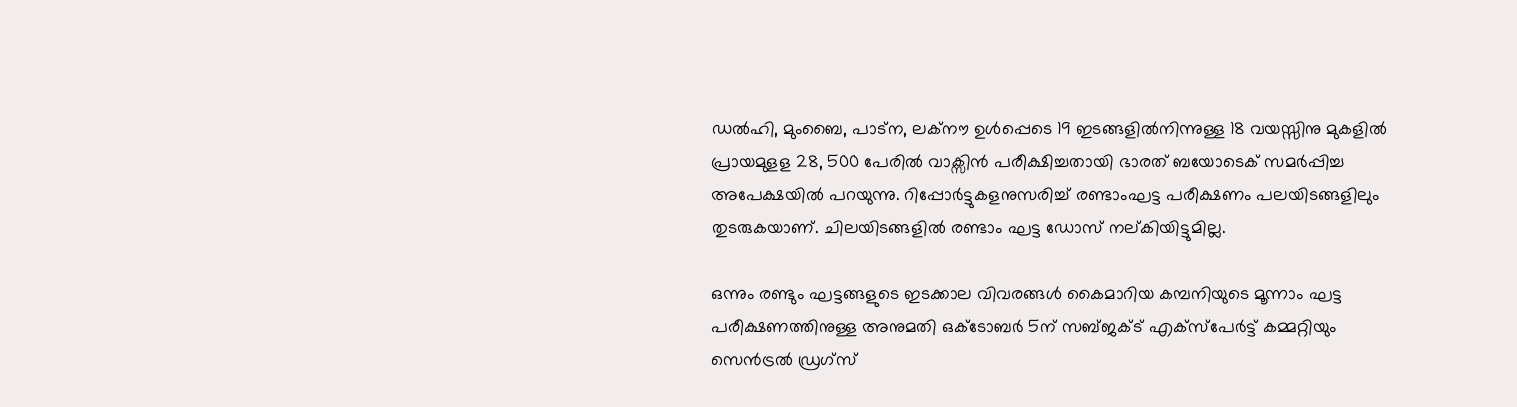ഡൽഹി, മുംബൈ, പാട്ന, ലക്നൗ ഉൾപ്പെടെ 19 ഇടങ്ങളിൽനിന്നുള്ള 18 വയസ്സിനു മുകളിൽ പ്രായമുളള 28, 500 പേരിൽ വാക്സിൻ പരീക്ഷിച്ചതായി ഭാരത് ബയോടെക് സമർപ്പിച്ച അപേക്ഷയിൽ പറയുന്നു. റിപ്പോർട്ടുകളനുസരിച്ച് രണ്ടാംഘട്ട പരീക്ഷണം പലയിടങ്ങളിലും തുടരുകയാണ്. ചിലയിടങ്ങളിൽ രണ്ടാം ഘട്ട ഡോസ് നല്കിയിട്ടുമില്ല.

ഒന്നും രണ്ടും ഘട്ടങ്ങളുടെ ഇടക്കാല വിവരങ്ങൾ കൈമാറിയ കമ്പനിയുടെ മൂന്നാം ഘട്ട പരീക്ഷണത്തിനുള്ള അനുമതി ഒക്ടോബർ 5ന് സബ്ജക്ട് എക്സ്പേർട്ട് കമ്മറ്റിയും സെൻട്രൽ ഡ്രഗ്സ്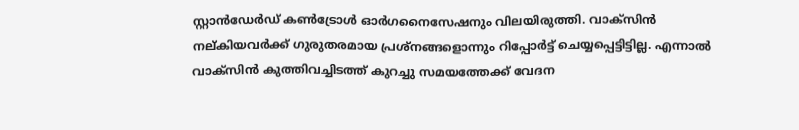സ്റ്റാൻഡേർഡ് കൺട്രോൾ ഓർഗനൈസേഷനും വിലയിരുത്തി. വാക്സിൻ നല്കിയവർക്ക് ഗുരുതരമായ പ്രശ്നങ്ങളൊന്നും റിപ്പോർട്ട് ചെയ്യപ്പെട്ടിട്ടില്ല. എന്നാൽ വാക്സിൻ കുത്തിവച്ചിടത്ത് കുറച്ചു സമയത്തേക്ക് വേദന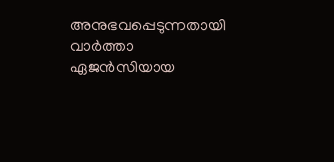അനുഭവപ്പെടുന്നതായി വാർത്താ ഏജൻസിയായ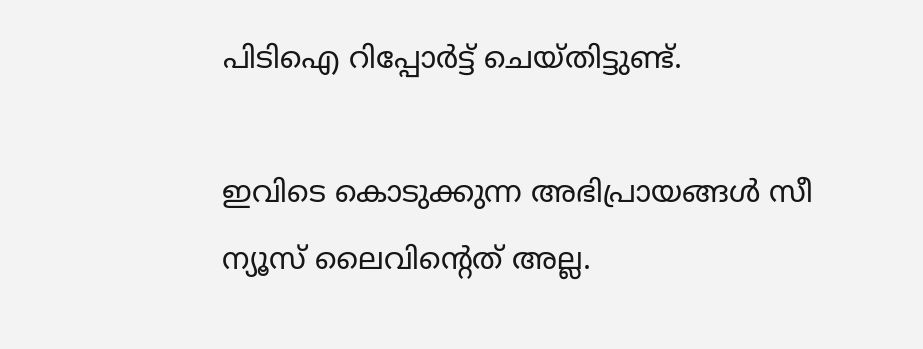പിടിഐ റിപ്പോർട്ട് ചെയ്തിട്ടുണ്ട്.

ഇവിടെ കൊടുക്കുന്ന അഭിപ്രായങ്ങള്‍ സീ ന്യൂസ് ലൈവിന്റെത് അല്ല.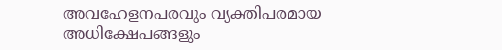അവഹേളനപരവും വ്യക്തിപരമായ അധിക്ഷേപങ്ങളും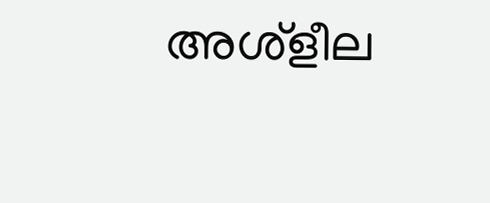അശ്‌ളീല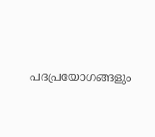പദപ്രയോഗങ്ങളും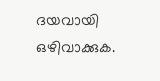ദയവായി ഒഴിവാക്കുക.